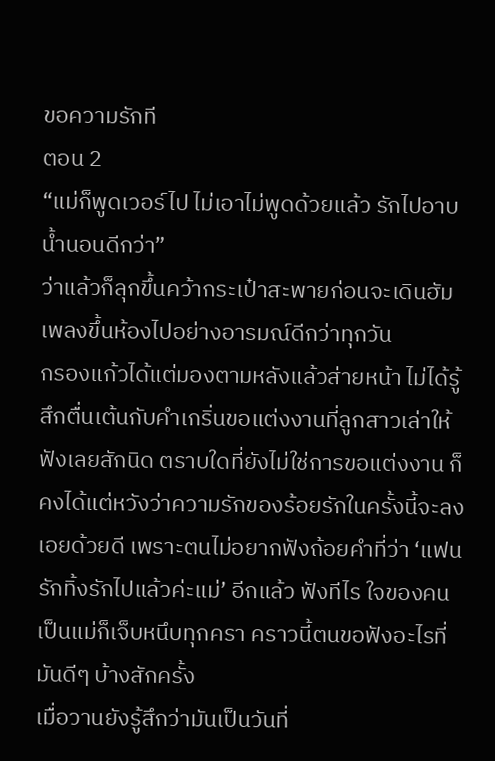ขอความรักที
ตอน 2
“แม่ก็พูดเวอร์ไป ไม่เอาไม่พูดด้วยแล้ว รักไปอาบน้ำนอนดีกว่า”
ว่าแล้วก็ลุกขึ้นคว้ากระเป๋าสะพายก่อนจะเดินฮัมเพลงขึ้นห้องไปอย่างอารมณ์ดีกว่าทุกวัน
กรองแก้วได้แต่มองตามหลังแล้วส่ายหน้า ไม่ได้รู้สึกตื่นเต้นกับคำเกริ่นขอแต่งงานที่ลูกสาวเล่าให้ฟังเลยสักนิด ตราบใดที่ยังไม่ใช่การขอแต่งงาน ก็คงได้แต่หวังว่าความรักของร้อยรักในครั้งนี้จะลงเอยด้วยดี เพราะตนไม่อยากฟังถ้อยคำที่ว่า ‘แฟนรักทิ้งรักไปแล้วค่ะแม่’ อีกแล้ว ฟังทีไร ใจของคนเป็นแม่ก็เจ็บหนึบทุกครา คราวนี้ตนขอฟังอะไรที่มันดีๆ บ้างสักครั้ง
เมื่อวานยังรู้สึกว่ามันเป็นวันที่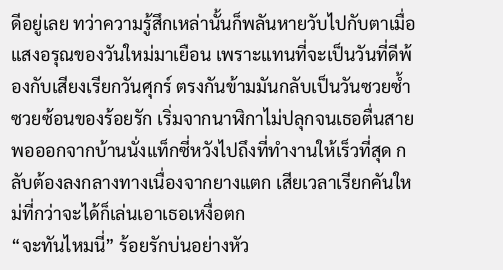ดีอยู่เลย ทว่าความรู้สึกเหล่านั้นก็พลันหายวับไปกับตาเมื่อแสงอรุณของวันใหม่มาเยือน เพราะแทนที่จะเป็นวันที่ดีพ้องกับเสียงเรียกวันศุกร์ ตรงกันข้ามมันกลับเป็นวันซวยซ้ำซวยซ้อนของร้อยรัก เริ่มจากนาฬิกาไม่ปลุกจนเธอตื่นสาย พอออกจากบ้านนั่งแท็กซี่หวังไปถึงที่ทำงานให้เร็วที่สุด กลับต้องลงกลางทางเนื่องจากยางแตก เสียเวลาเรียกคันใหม่ที่กว่าจะได้ก็เล่นเอาเธอเหงื่อตก
“จะทันไหมนี่” ร้อยรักบ่นอย่างหัว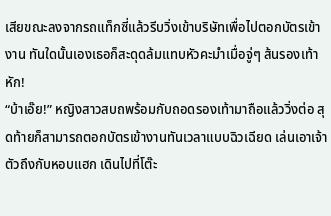เสียขณะลงจากรถแท็กซี่แล้วรีบวิ่งเข้าบริษัทเพื่อไปตอกบัตรเข้างาน ทันใดนั้นเองเธอก็สะดุดล้มแทบหัวคะมำเมื่อจู่ๆ ส้นรองเท้าหัก!
“บ้าเอ๊ย!” หญิงสาวสบถพร้อมกับถอดรองเท้ามาถือแล้ววิ่งต่อ สุดท้ายก็สามารถตอกบัตรเข้างานทันเวลาแบบฉิวเฉียด เล่นเอาเจ้าตัวถึงกับหอบแฮก เดินไปที่โต๊ะ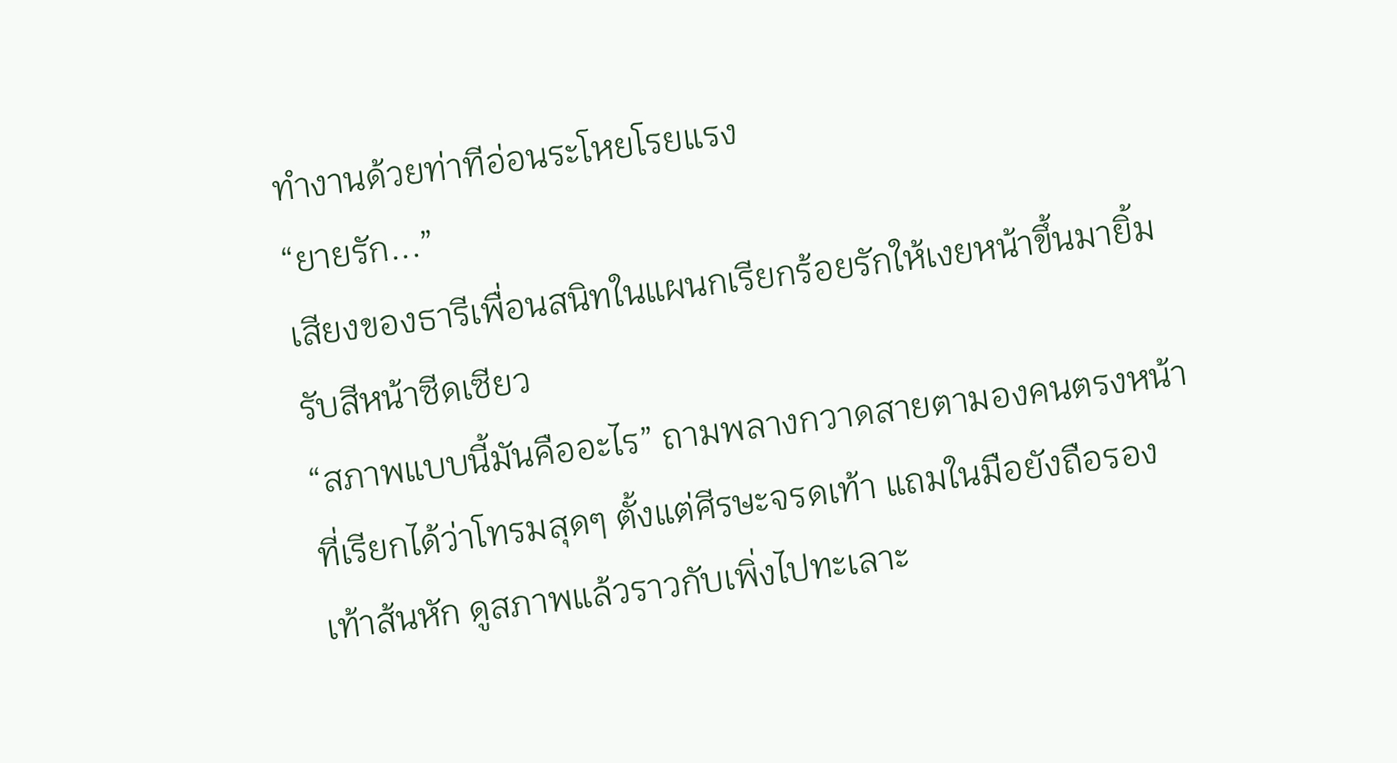ทำงานด้วยท่าทีอ่อนระโหยโรยแรง
“ยายรัก...”
เสียงของธารีเพื่อนสนิทในแผนกเรียกร้อยรักให้เงยหน้าขึ้นมายิ้มรับสีหน้าซีดเซียว
“สภาพแบบนี้มันคืออะไร” ถามพลางกวาดสายตามองคนตรงหน้าที่เรียกได้ว่าโทรมสุดๆ ตั้งแต่ศีรษะจรดเท้า แถมในมือยังถือรองเท้าส้นหัก ดูสภาพแล้วราวกับเพิ่งไปทะเลาะ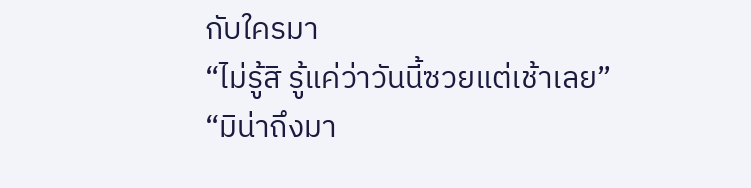กับใครมา
“ไม่รู้สิ รู้แค่ว่าวันนี้ซวยแต่เช้าเลย”
“มิน่าถึงมา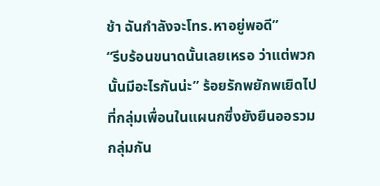ช้า ฉันกำลังจะโทร.หาอยู่พอดี”
“รีบร้อนขนาดนั้นเลยเหรอ ว่าแต่พวกนั้นมีอะไรกันน่ะ” ร้อยรักพยักพเยิดไปที่กลุ่มเพื่อนในแผนกซึ่งยังยืนออรวมกลุ่มกัน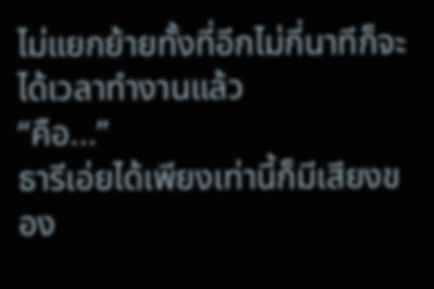ไม่แยกย้ายทั้งที่อีกไม่กี่นาทีก็จะได้เวลาทำงานแล้ว
“คือ...”
ธารีเอ่ยได้เพียงเท่านี้ก็มีเสียงของ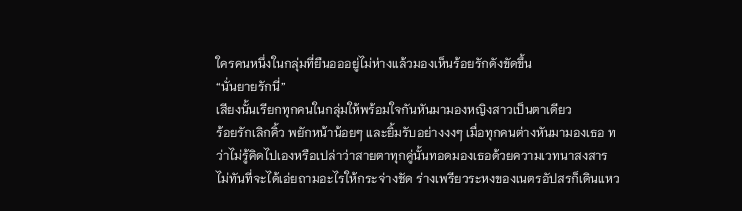ใครคนหนึ่งในกลุ่มที่ยืนอออยู่ไม่ห่างแล้วมองเห็นร้อยรักดังขัดขึ้น
“นั่นยายรักนี่”
เสียงนั้นเรียกทุกคนในกลุ่มให้พร้อมใจกันหันมามองหญิงสาวเป็นตาเดียว
ร้อยรักเลิกคิ้ว พยักหน้าน้อยๆ และยิ้มรับอย่างงงๆ เมื่อทุกคนต่างหันมามองเธอ ทว่าไม่รู้คิดไปเองหรือเปล่าว่าสายตาทุกคู่นั้นทอดมองเธอด้วยความเวทนาสงสาร ไม่ทันที่จะได้เอ่ยถามอะไรให้กระจ่างชัด ร่างเพรียวระหงของเนตรอัปสรก็เดินแหว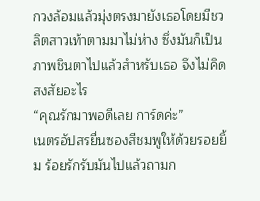กวงล้อมแล้วมุ่งตรงมายังเธอโดยมีชวลิตสาวเท้าตามมาไม่ห่าง ซึ่งมันก็เป็นภาพชินตาไปแล้วสำหรับเธอ จึงไม่คิดสงสัยอะไร
“คุณรักมาพอดีเลย การ์ดค่ะ”
เนตรอัปสรยื่นซองสีชมพูให้ด้วยรอยยิ้ม ร้อยรักรับมันไปแล้วถามก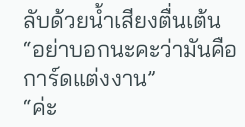ลับด้วยน้ำเสียงตื่นเต้น
“อย่าบอกนะคะว่ามันคือการ์ดแต่งงาน”
“ค่ะ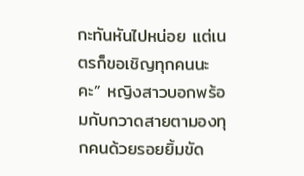กะทันหันไปหน่อย แต่เนตรก็ขอเชิญทุกคนนะคะ” หญิงสาวบอกพร้อมกับกวาดสายตามองทุกคนด้วยรอยยิ้มขัด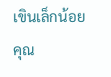เขินเล็กน้อย
คุณ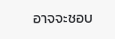อาจจะชอบ